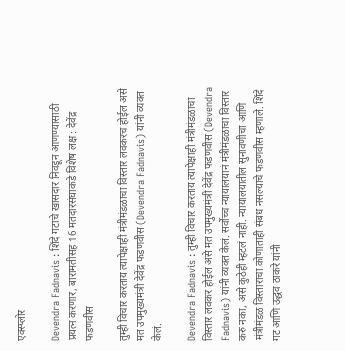एक्स्प्लोर

Devendra Fadnavis : शिंदे गटाचे खासदार निवडून आणण्यासाठी प्रयत्न करणार, बारामतीसह 16 मतदारसंघाकडे विशेष लक्ष : देवेंद्र फडणवीस

तुम्ही विचार करताय त्यापेक्षाही मंत्रीमंडळाचा विस्तार लवकरच होईल असे मत उपमुख्यमंत्री देवेंद्र फडणवीस (Devendra Fadnavis) यांनी व्यक्त केलं.

Devendra Fadnavis : तुम्ही विचार करताय त्यापेक्षाही मंत्रीमंडळाचा विस्तार लवकर होईल असे मत उपमुख्यमंत्री देवेंद्र फडणवीस (Devendra Fadnavis) यांनी व्यक्त केलं. सर्वोच्च न्यायालयानं मंत्रीमंडळाचा विस्तार करु नका, असे कुठेही म्हटलं नाही. न्यायालयातील सुनावणीचा आणि मंत्रीमंडळ विस्ताराचा कोणाताही संबध नसल्याचे फडणवीस म्हणाले. शिंदे गट आणि उद्धव ठाकरे यांनी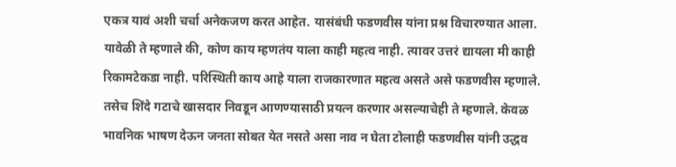एकत्र यावं अशी चर्चा अनेकजण करत आहेत. यासंबंधी फडणवीस यांना प्रश्न विचारण्यात आला. यावेळी ते म्हणाले की, कोण काय म्हणतंय याला काही महत्व नाही. त्यावर उत्तरं द्यायला मी काही रिकामटेकडा नाही. परिस्थिती काय आहे याला राजकारणात महत्व असते असे फडणवीस म्हणाले. तसेच शिंदे गटाचे खासदार निवडून आणण्यासाठी प्रयत्न करणार असल्याचेही ते म्हणाले. केवळ भावनिक भाषण देऊन जनता सोबत येत नसते असा नाव न घेता टोलाही फडणवीस यांनी उद्धव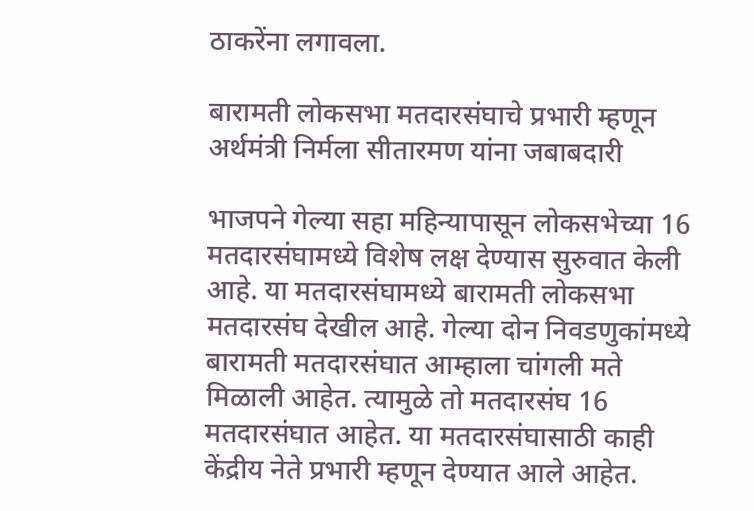ठाकरेंना लगावला.

बारामती लोकसभा मतदारसंघाचे प्रभारी म्हणून अर्थमंत्री निर्मला सीतारमण यांना जबाबदारी

भाजपने गेल्या सहा महिन्यापासून लोकसभेच्या 16 मतदारसंघामध्ये विशेष लक्ष देण्यास सुरुवात केली आहे. या मतदारसंघामध्ये बारामती लोकसभा मतदारसंघ देखील आहे. गेल्या दोन निवडणुकांमध्ये बारामती मतदारसंघात आम्हाला चांगली मते मिळाली आहेत. त्यामुळे तो मतदारसंघ 16 मतदारसंघात आहेत. या मतदारसंघासाठी काही केंद्रीय नेते प्रभारी म्हणून देण्यात आले आहेत.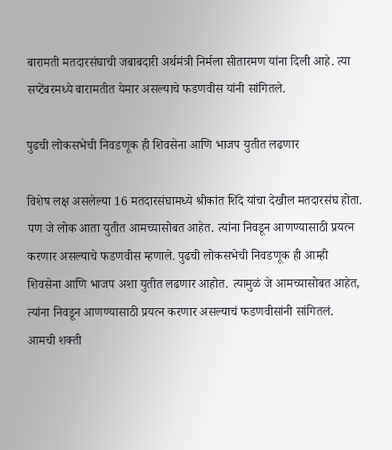बारामती मतदारसंघाची जबाबदारी अर्थमंत्री निर्मला सीतारमण यांना दिली आहे. त्या सप्टेंबरमध्ये बारामतीत येमार असल्याचे फडणवीस यांनी सांगितले.

पुढची लोकसभेची निवडणूक ही शिवसेना आणि भाजप युतीत लढणार

विशेष लक्ष असलेल्या 16 मतदारसंघामध्ये श्रीकांत शिंदे यांचा देखील मतदारसंघ होता. पण जे लोक आता युतीत आमच्यासोबत आहेत. त्यांना निवडून आणण्यासाठी प्रयत्न करणार असल्याचे फडणवीस म्हणाले. पुढची लोकसभेची निवडणूक ही आम्ही शिवसेना आणि भाजप अशा युतीत लढणार आहोत. त्यामुळं जे आमच्यासोबत आहेत, त्यांना निवडून आणण्यासाठी प्रयत्न करणार असल्याचं फडणवीसांनी सांगितलं. आमची शक्ती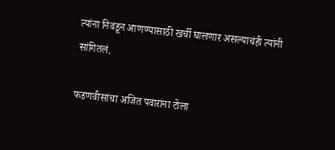त्यांना निवडून आणण्यासाठी खर्ची घालणार असल्याचंही त्यांनी सांगितलं.

फडणवीसांचा अजित पवारांना टोला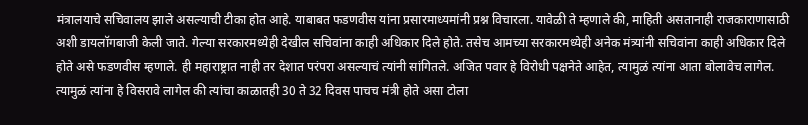मंत्रालयाचे सचिवालय झाले असल्याची टीका होत आहे. याबाबत फडणवीस यांना प्रसारमाध्यमांनी प्रश्न विचारला. यावेळी ते म्हणाले की, माहिती असतानाही राजकाराणासाठी अशी डायलॉगबाजी केली जाते. गेल्या सरकारमध्येही देखील सचिवांना काही अधिकार दिले होते. तसेच आमच्या सरकारमध्येही अनेक मंत्र्यांनी सचिवांना काही अधिकार दिले होते असे फडणवीस म्हणाले. ही महाराष्ट्रात नाही तर देशात परंपरा असल्याचं त्यांनी सांगितले. अजित पवार हे विरोधी पक्षनेते आहेत, त्यामुळं त्यांना आता बोलावेच लागेल. त्यामुळं त्यांना हे विसरावे लागेल की त्यांचा काळातही 30 ते 32 दिवस पाचच मंत्री होते असा टोला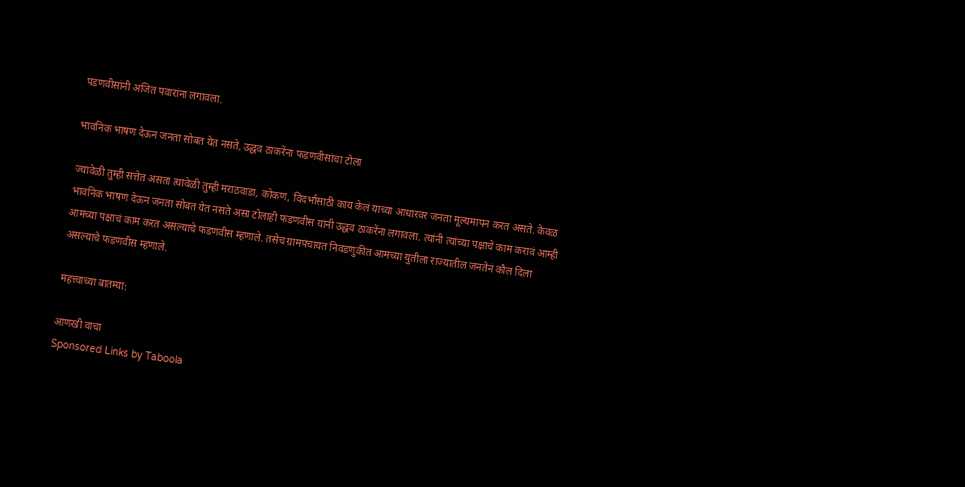पडणवीसांनी अजित पवारांना लगावला.

भावनिक भाषण देऊन जनता सोबत येत नसते, उद्धव ठाकरेंना फडणवीसांचा टोला

ज्यावेळी तुम्ही सत्तेत असता त्यावेळी तुम्ही मराठवाडा, कोकण, विदर्भासाठी काय केलं याच्या आधारवर जनता मूल्यमापन करत असते. केवळ भावनिक भाषण देऊन जनता सोबत येत नसते असा टोलाही फडणवीस यांनी उद्धव ठाकरेंना लगावला. त्यांनी त्यांच्या पक्षाचे काम करावं आम्ही आमच्या पक्षाचं काम करत असल्याचे फडणवीस म्हणाले. तसेच ग्रामपंचायत निवडणुकीत आमच्या युतीला राज्यातील जनतेनं कौल दिला असल्याचे फडणवीस म्हणाले.

महत्त्वाच्या बातम्या:

आणखी वाचा
Sponsored Links by Taboola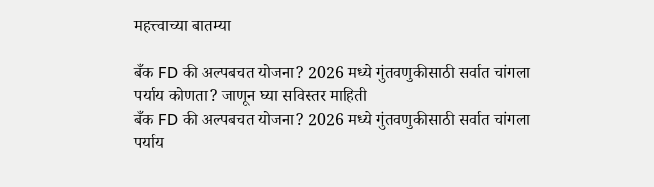महत्त्वाच्या बातम्या

बँक FD की अल्पबचत योजना? 2026 मध्ये गुंतवणुकीसाठी सर्वात चांगला पर्याय कोणता? जाणून घ्या सविस्तर माहिती
बँक FD की अल्पबचत योजना? 2026 मध्ये गुंतवणुकीसाठी सर्वात चांगला पर्याय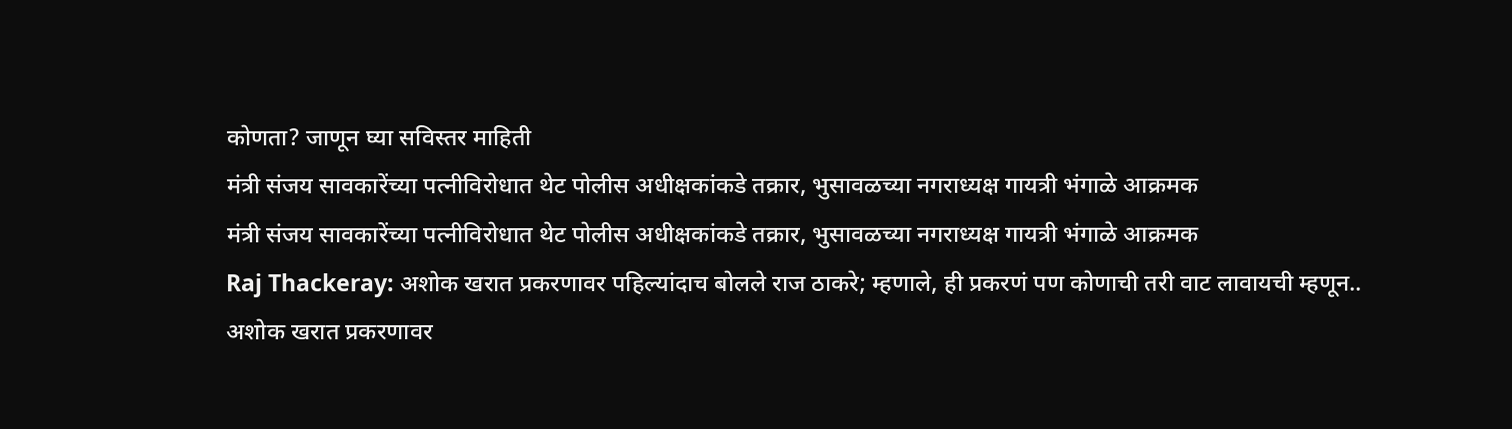कोणता? जाणून घ्या सविस्तर माहिती
मंत्री संजय सावकारेंच्या पत्नीविरोधात थेट पोलीस अधीक्षकांकडे तक्रार, भुसावळच्या नगराध्यक्ष गायत्री भंगाळे आक्रमक
मंत्री संजय सावकारेंच्या पत्नीविरोधात थेट पोलीस अधीक्षकांकडे तक्रार, भुसावळच्या नगराध्यक्ष गायत्री भंगाळे आक्रमक
Raj Thackeray: अशोक खरात प्रकरणावर पहिल्यांदाच बोलले राज ठाकरे; म्हणाले, ही प्रकरणं पण कोणाची तरी वाट लावायची म्हणून..
अशोक खरात प्रकरणावर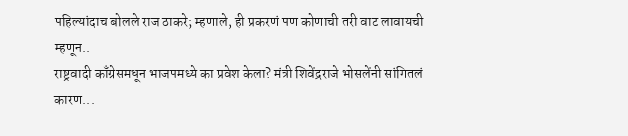पहिल्यांदाच बोलले राज ठाकरे; म्हणाले, ही प्रकरणं पण कोणाची तरी वाट लावायची म्हणून..
राष्ट्रवादी काँग्रेसमधून भाजपमध्ये का प्रवेश केला? मंत्री शिवेंद्रराजे भोसलेंनी सांगितलं कारण...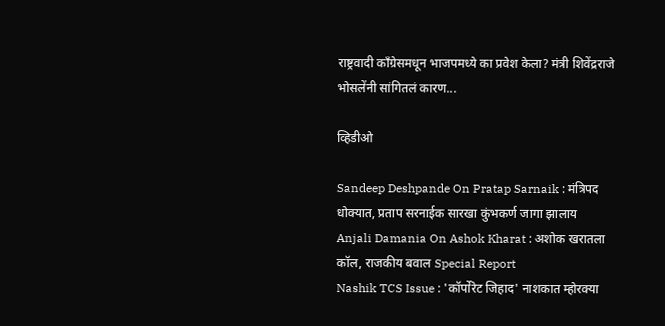राष्ट्रवादी काँग्रेसमधून भाजपमध्ये का प्रवेश केला? मंत्री शिवेंद्रराजे भोसलेंनी सांगितलं कारण...

व्हिडीओ

Sandeep Deshpande On Pratap Sarnaik : मंत्रिपद धोक्यात, प्रताप सरनाईक सारखा कुंभकर्ण जागा झालाय
Anjali Damania On Ashok Kharat : अशोक खरातला कॉल, राजकीय बवाल Special Report
Nashik TCS Issue : 'कॉर्पोरेट जिहाद' नाशकात म्होरक्या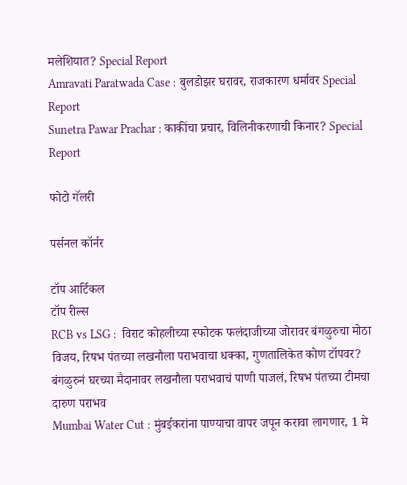मलेशियात? Special Report
Amravati Paratwada Case : बुलडोझर घरावर, राजकारण धर्मावर Special Report
Sunetra Pawar Prachar : काकींचा प्रचार, विलिनीकरणाची किनार? Special Report

फोटो गॅलरी

पर्सनल कॉर्नर

टॉप आर्टिकल
टॉप रील्स
RCB vs LSG :  विराट कोहलीच्या स्फोटक फलंदाजीच्या जोरावर बंगळुरुचा मोठा विजय, रिषभ पंतच्या लखनौला पराभवाचा धक्का, गुणतालिकेत कोण टॉपवर?
बंगळुरुनं घरच्या मैदानावर लखनौला पराभवाचं पाणी पाजलं, रिषभ पंतच्या टीमचा दारुण पराभव
Mumbai Water Cut : मुंबईकरांना पाण्याचा वापर जपून करावा लागणार, 1 मे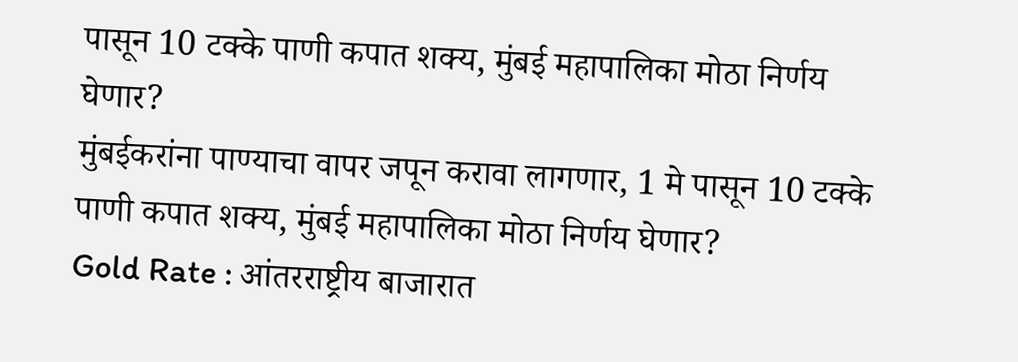पासून 10 टक्के पाणी कपात शक्य, मुंबई महापालिका मोठा निर्णय घेणार?
मुंबईकरांना पाण्याचा वापर जपून करावा लागणार, 1 मे पासून 10 टक्के पाणी कपात शक्य, मुंबई महापालिका मोठा निर्णय घेणार?
Gold Rate : आंतरराष्ट्रीय बाजारात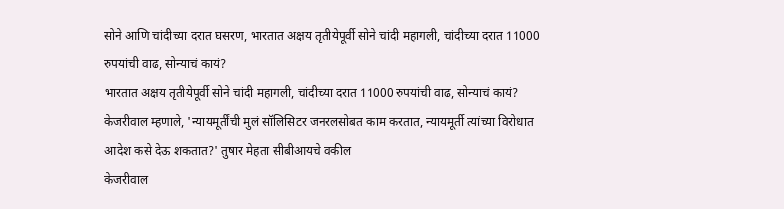सोने आणि चांदीच्या दरात घसरण, भारतात अक्षय तृतीयेपूर्वी सोने चांदी महागली, चांदीच्या दरात 11000 रुपयांची वाढ, सोन्याचं कायं?
भारतात अक्षय तृतीयेपूर्वी सोने चांदी महागली, चांदीच्या दरात 11000 रुपयांची वाढ, सोन्याचं कायं?
केजरीवाल म्हणाले, 'न्यायमूर्तींची मुलं सॉलिसिटर जनरलसोबत काम करतात, न्यायमूर्ती त्यांच्या विरोधात आदेश कसे देऊ शकतात?' तुषार मेहता सीबीआयचे वकील
केजरीवाल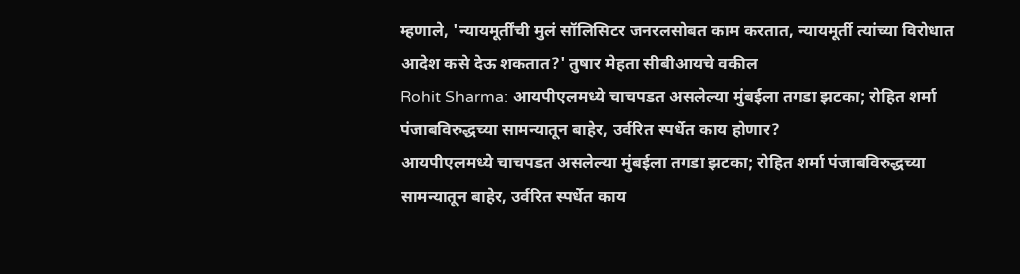म्हणाले, 'न्यायमूर्तींची मुलं सॉलिसिटर जनरलसोबत काम करतात, न्यायमूर्ती त्यांच्या विरोधात आदेश कसे देऊ शकतात?' तुषार मेहता सीबीआयचे वकील
Rohit Sharma: आयपीएलमध्ये चाचपडत असलेल्या मुंबईला तगडा झटका; रोहित शर्मा पंजाबविरुद्धच्या सामन्यातून बाहेर, उर्वरित स्पर्धेत काय होणार?
आयपीएलमध्ये चाचपडत असलेल्या मुंबईला तगडा झटका; रोहित शर्मा पंजाबविरुद्धच्या सामन्यातून बाहेर, उर्वरित स्पर्धेत काय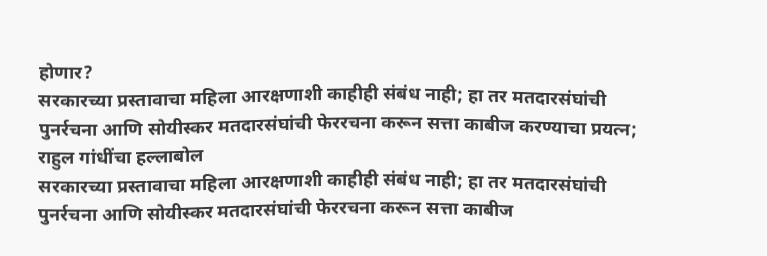होणार?
सरकारच्या प्रस्तावाचा महिला आरक्षणाशी काहीही संबंध नाही; हा तर मतदारसंघांची पुनर्रचना आणि सोयीस्कर मतदारसंघांची फेररचना करून सत्ता काबीज करण्याचा प्रयत्न; राहुल गांधींचा हल्लाबोल
सरकारच्या प्रस्तावाचा महिला आरक्षणाशी काहीही संबंध नाही; हा तर मतदारसंघांची पुनर्रचना आणि सोयीस्कर मतदारसंघांची फेररचना करून सत्ता काबीज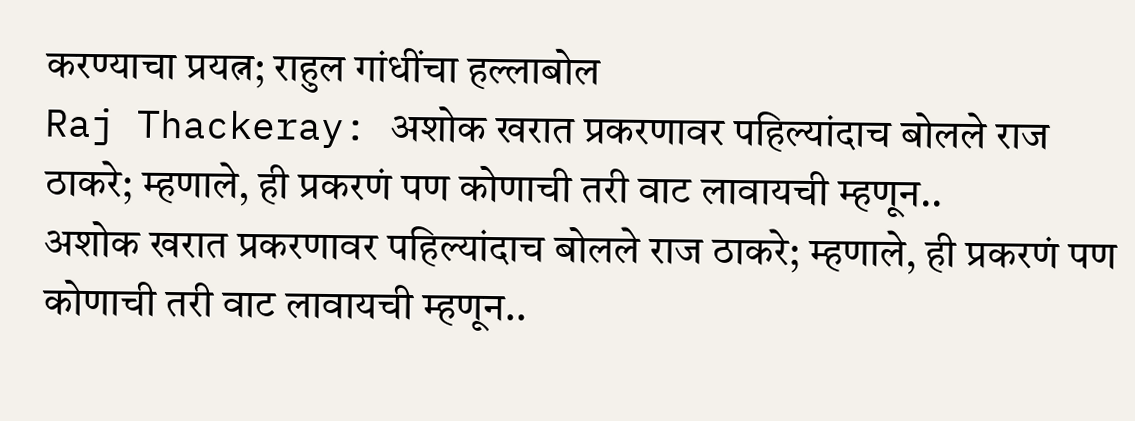करण्याचा प्रयत्न; राहुल गांधींचा हल्लाबोल
Raj Thackeray: अशोक खरात प्रकरणावर पहिल्यांदाच बोलले राज ठाकरे; म्हणाले, ही प्रकरणं पण कोणाची तरी वाट लावायची म्हणून..
अशोक खरात प्रकरणावर पहिल्यांदाच बोलले राज ठाकरे; म्हणाले, ही प्रकरणं पण कोणाची तरी वाट लावायची म्हणून..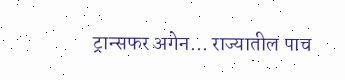ट्रान्सफर अगेन... राज्यातील पाच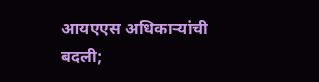आयएएस अधिकाऱ्यांची बदली;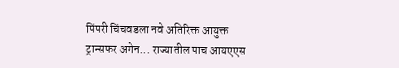पिंपरी चिंचवडला नवे अतिरिक्त आयुक्त
ट्रान्सफर अगेन... राज्यातील पाच आयएएस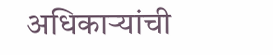अधिकाऱ्यांची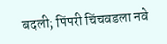बदली; पिंपरी चिंचवडला नवे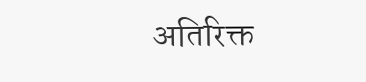अतिरिक्त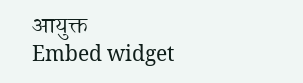आयुक्त
Embed widget